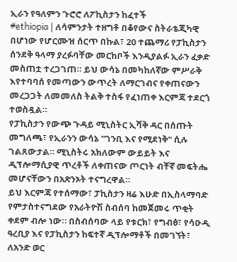ኢራን የዓለምን ጉሮሮ ለፖኪስታን ከፈተች
#ethiopia | ለሳምንታት ተዘግቶ በቆየውና ስትራቴጂካዊ በሆነው የሆርሙዝ ሰርጥ በኩል፣ 20 ተጨማሪ የፓኪስታን ሰንደቅ ዓላማ ያረፉባቸው መርከቦች እንዲያልፉ ኢራን ፈቃድ መስጠቷ ተረጋገጠ። ይህ ውሳኔ በመካከለኛው ምሥራቅ እየተባባሰ የመጣውን ውጥረት ለማርገብና የቀጠናውን መረጋጋት ለመመለስ ትልቅ ተስፋ የፈነጠቀ እርምጃ ተደርጎ ተወስዷል።
የፓኪስታን የውጭ ጉዳይ ሚኒስትር ኢሻቅ ዳር በሰጡት መግለጫ፣ የኢራንን ውሳኔ "ገንቢ እና የሚደነቅ" ሲሉ ገልጸውታል። ሚኒስትሩ አክለውም ውይይት እና ዲፕሎማሲያዊ ጥረቶች ለቀጠናው ጦርነት ብቸኛ መፍትሔ መሆናቸውን በአጽንኦት ተናግረዋል።
ይህ እርምጃ የተሰማው፣ ፓኪስታን ዛሬ እሁድ በኢስላማባድ የምታስተናግደው የአራትዮሽ ስብሰባ ከመጀመሩ ጥቂት ቀደም ብሎ ነው። በስብሰባው ላይ የቱርክ፣ የግብፅ፣ የሳዑዲ ዓረቢያ እና የፓኪስታን ከፍተኛ ዲፕሎማቶች በመገኘት፣ ለአንድ ወር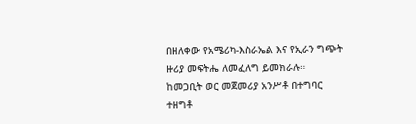በዘለቀው የአሜሪካ-እስራኤል እና የኢራን ግጭት ዙሪያ መፍትሔ ለመፈለግ ይመክራሉ።
ከመጋቢት ወር መጀመሪያ አንሥቶ በተግባር ተዘግቶ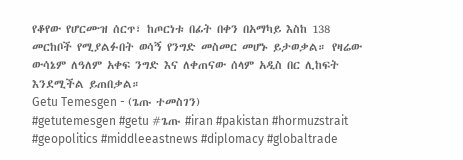የቆየው የሆርሙዝ ሰርጥ፣ ከጦርነቱ በፊት በቀን በአማካይ እስከ 138 መርከቦች የሚያልፉበት ወሳኝ የንግድ መስመር መሆኑ ይታወቃል። የዛሬው ውሳኔም ለዓለም አቀፍ ንግድ እና ለቀጠናው ሰላም አዲስ በር ሊከፍት እንደሚችል ይጠበቃል።
Getu Temesgen - (ጌጡ ተመስገን)
#getutemesgen #getu #ጌጡ #iran #pakistan #hormuzstrait #geopolitics #middleeastnews #diplomacy #globaltrade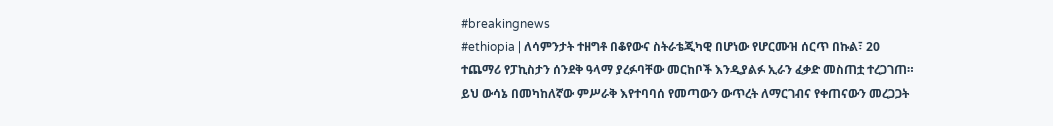#breakingnews
#ethiopia | ለሳምንታት ተዘግቶ በቆየውና ስትራቴጂካዊ በሆነው የሆርሙዝ ሰርጥ በኩል፣ 20 ተጨማሪ የፓኪስታን ሰንደቅ ዓላማ ያረፉባቸው መርከቦች እንዲያልፉ ኢራን ፈቃድ መስጠቷ ተረጋገጠ። ይህ ውሳኔ በመካከለኛው ምሥራቅ እየተባባሰ የመጣውን ውጥረት ለማርገብና የቀጠናውን መረጋጋት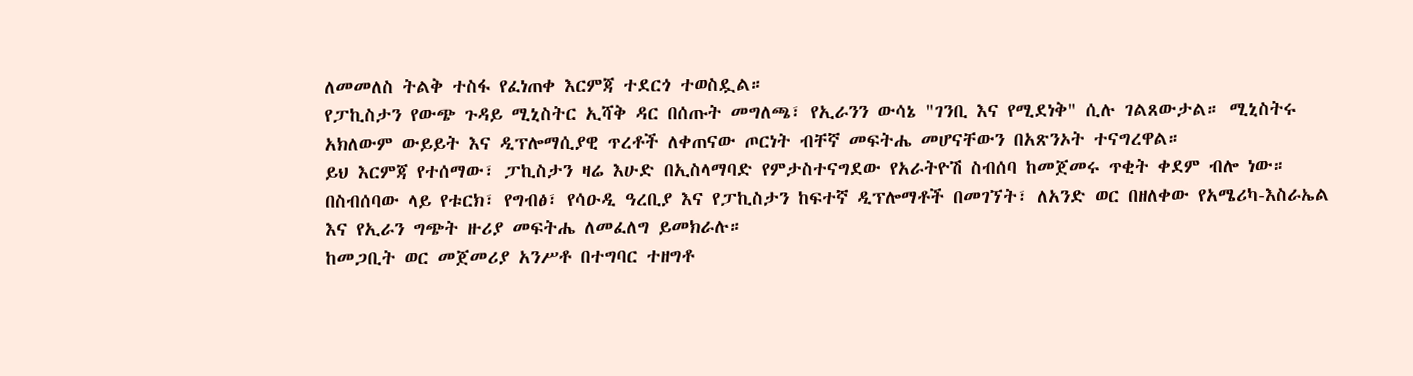ለመመለስ ትልቅ ተስፋ የፈነጠቀ እርምጃ ተደርጎ ተወስዷል።
የፓኪስታን የውጭ ጉዳይ ሚኒስትር ኢሻቅ ዳር በሰጡት መግለጫ፣ የኢራንን ውሳኔ "ገንቢ እና የሚደነቅ" ሲሉ ገልጸውታል። ሚኒስትሩ አክለውም ውይይት እና ዲፕሎማሲያዊ ጥረቶች ለቀጠናው ጦርነት ብቸኛ መፍትሔ መሆናቸውን በአጽንኦት ተናግረዋል።
ይህ እርምጃ የተሰማው፣ ፓኪስታን ዛሬ እሁድ በኢስላማባድ የምታስተናግደው የአራትዮሽ ስብሰባ ከመጀመሩ ጥቂት ቀደም ብሎ ነው። በስብሰባው ላይ የቱርክ፣ የግብፅ፣ የሳዑዲ ዓረቢያ እና የፓኪስታን ከፍተኛ ዲፕሎማቶች በመገኘት፣ ለአንድ ወር በዘለቀው የአሜሪካ-እስራኤል እና የኢራን ግጭት ዙሪያ መፍትሔ ለመፈለግ ይመክራሉ።
ከመጋቢት ወር መጀመሪያ አንሥቶ በተግባር ተዘግቶ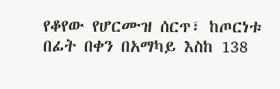የቆየው የሆርሙዝ ሰርጥ፣ ከጦርነቱ በፊት በቀን በአማካይ እስከ 138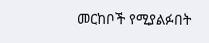መርከቦች የሚያልፉበት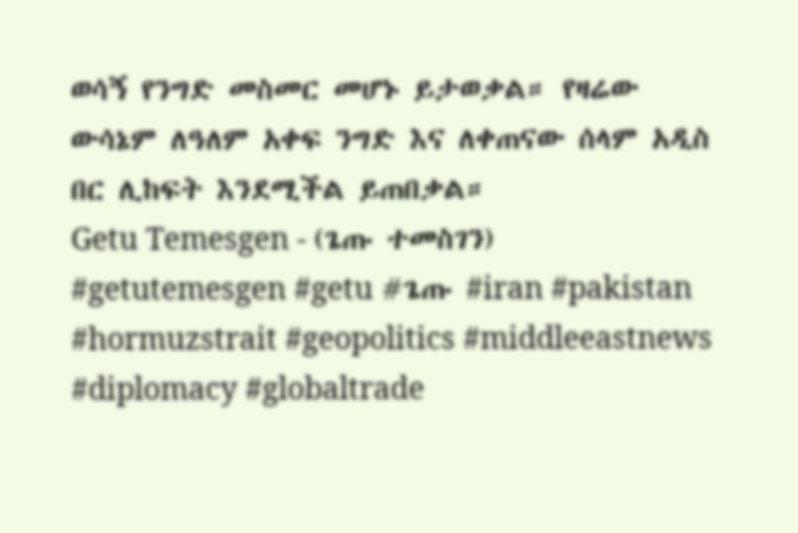ወሳኝ የንግድ መስመር መሆኑ ይታወቃል። የዛሬው ውሳኔም ለዓለም አቀፍ ንግድ እና ለቀጠናው ሰላም አዲስ በር ሊከፍት እንደሚችል ይጠበቃል።
Getu Temesgen - (ጌጡ ተመስገን)
#getutemesgen #getu #ጌጡ #iran #pakistan #hormuzstrait #geopolitics #middleeastnews #diplomacy #globaltrade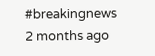#breakingnews
2 months ago